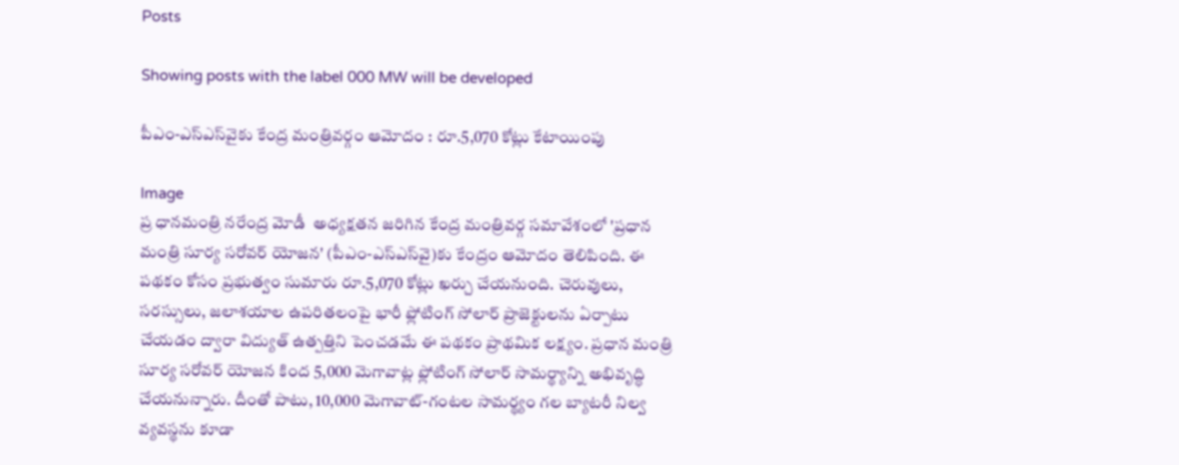Posts

Showing posts with the label 000 MW will be developed

పీఎం-ఎస్‌ఎస్‌వైకు కేంద్ర మంత్రివర్గం ఆమోదం : రూ.5,070 కోట్లు కేటాయింపు

Image
ప్ర ధానమంత్రి నరేంద్ర మోడీ  అధ్యక్షతన జరిగిన కేంద్ర మంత్రివర్గ సమావేశంలో 'ప్రధాన మంత్రి సూర్య సరోవర్ యోజన' (పీఎం-ఎస్‌ఎస్‌వై)కు కేంద్రం ఆమోదం తెలిపింది. ఈ పథకం కోసం ప్రభుత్వం సుమారు రూ.5,070 కోట్లు ఖర్చు చేయనుంది. చెరువులు, సరస్సులు, జలాశయాల ఉపరితలంపై భారీ ఫ్లోటింగ్ సోలార్ ప్రాజెక్టులను ఏర్పాటు చేయడం ద్వారా విద్యుత్ ఉత్పత్తిని పెంచడమే ఈ పథకం ప్రాథమిక లక్ష్యం. ప్రధాన మంత్రి సూర్య సరోవర్ యోజన కింద 5,000 మెగావాట్ల ఫ్లోటింగ్ సోలార్ సామర్థ్యాన్ని అభివృద్ధి చేయనున్నారు. దీంతో పాటు, 10,000 మెగావాట్-గంటల సామర్థ్యం గల బ్యాటరీ నిల్వ వ్యవస్థను కూడా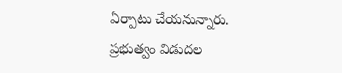ఏర్పాటు చేయనున్నారు. ప్రభుత్వం విడుదల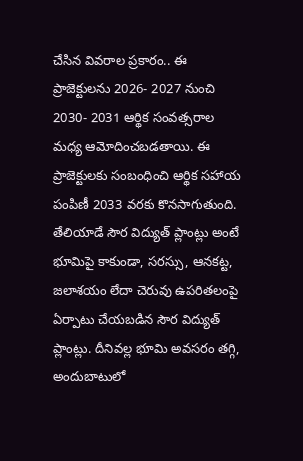చేసిన వివరాల ప్రకారం.. ఈ ప్రాజెక్టులను 2026- 2027 నుంచి 2030- 2031 ఆర్థిక సంవత్సరాల మధ్య ఆమోదించబడతాయి. ఈ ప్రాజెక్టులకు సంబంధించి ఆర్థిక సహాయ పంపిణీ 2033 వరకు కొనసాగుతుంది. తేలియాడే సౌర విద్యుత్ ప్లాంట్లు అంటే భూమిపై కాకుండా, సరస్సు, ఆనకట్ట, జలాశయం లేదా చెరువు ఉపరితలంపై ఏర్పాటు చేయబడిన సౌర విద్యుత్ ప్లాంట్లు. దీనివల్ల భూమి అవసరం తగ్గి, అందుబాటులో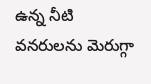ఉన్న నీటి వనరులను మెరుగ్గా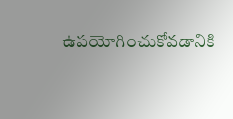ఉపయోగించుకోవడానికి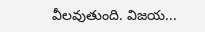వీలవుతుంది. విజయ...